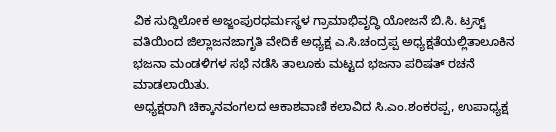ವಿಕ ಸುದ್ದಿಲೋಕ ಅಜ್ಜಂಪುರಧರ್ಮಸ್ಥಳ ಗ್ರಾಮಾಭಿವೃದ್ಧಿ ಯೋಜನೆ ಬಿ.ಸಿ. ಟ್ರಸ್ಟ್ ವತಿಯಿಂದ ಜಿಲ್ಲಾಜನಜಾಗೃತಿ ವೇದಿಕೆ ಅಧ್ಯಕ್ಷ ಎ.ಸಿ.ಚಂದ್ರಪ್ಪ ಅಧ್ಯಕ್ಷತೆಯಲ್ಲಿತಾಲೂಕಿನ ಭಜನಾ ಮಂಡಳಿಗಳ ಸಭೆ ನಡೆಸಿ ತಾಲೂಕು ಮಟ್ಟದ ಭಜನಾ ಪರಿಷತ್ ರಚನೆ ಮಾಡಲಾಯಿತು.
ಅಧ್ಯಕ್ಷರಾಗಿ ಚಿಕ್ಕಾನವಂಗಲದ ಆಕಾಶವಾಣಿ ಕಲಾವಿದ ಸಿ.ಎಂ.ಶಂಕರಪ್ಪ, ಉಪಾಧ್ಯಕ್ಷ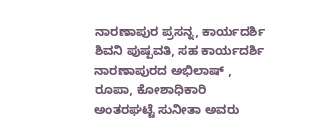ನಾರಣಾಪುರ ಪ್ರಸನ್ನ, ಕಾರ್ಯದರ್ಶಿ ಶಿವನಿ ಪುಷ್ಪವತಿ, ಸಹ ಕಾರ್ಯದರ್ಶಿ ನಾರಣಾಪುರದ ಅಭಿಲಾಷ್ , ರೂಪಾ, ಕೋಶಾಧಿಕಾರಿ ಅಂತರಘಟ್ಟೆ ಸುನೀತಾ ಅವರು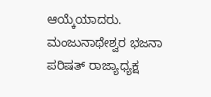ಆಯ್ಕೆಯಾದರು.
ಮಂಜುನಾಥೇಶ್ವರ ಭಜನಾ ಪರಿಷತ್ ರಾಜ್ಯಾಧ್ಯಕ್ಷ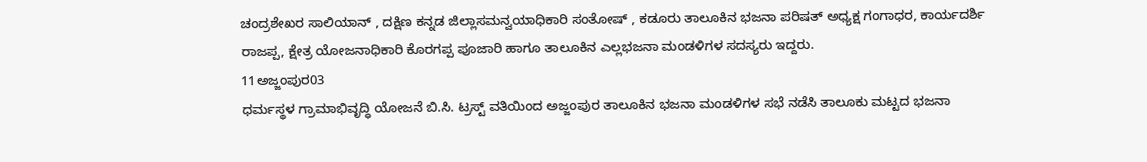ಚಂದ್ರಶೇಖರ ಸಾಲಿಯಾನ್ , ದಕ್ಷಿಣ ಕನ್ನಡ ಜಿಲ್ಲಾಸಮನ್ವಯಾಧಿಕಾರಿ ಸಂತೋಷ್ , ಕಡೂರು ತಾಲೂಕಿನ ಭಜನಾ ಪರಿಷತ್ ಅಧ್ಯಕ್ಷ ಗಂಗಾಧರ, ಕಾರ್ಯದರ್ಶಿ ರಾಜಪ್ಪ, ಕ್ಷೇತ್ರ ಯೋಜನಾಧಿಕಾರಿ ಕೊರಗಪ್ಪ ಪೂಜಾರಿ ಹಾಗೂ ತಾಲೂಕಿನ ಎಲ್ಲಭಜನಾ ಮಂಡಳಿಗಳ ಸದಸ್ಯರು ಇದ್ದರು.
11ಅಜ್ಜಂಪುರ03
ಧರ್ಮಸ್ಥಳ ಗ್ರಾಮಾಭಿವೃದ್ಧಿ ಯೋಜನೆ ಬಿ.ಸಿ. ಟ್ರಸ್ಟ್ ವತಿಯಿಂದ ಅಜ್ಜಂಪುರ ತಾಲೂಕಿನ ಭಜನಾ ಮಂಡಳಿಗಳ ಸಭೆ ನಡೆಸಿ ತಾಲೂಕು ಮಟ್ಟದ ಭಜನಾ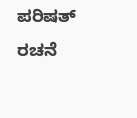ಪರಿಷತ್ ರಚನೆ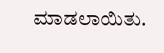ಮಾಡಲಾಯಿತು.